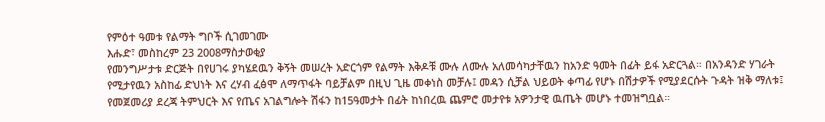የምዕተ ዓመቱ የልማት ግቦች ሲገመገሙ
እሑድ፣ መስከረም 23 2008ማስታወቂያ
የመንግሥታቱ ድርጅት በየሀገሩ ያካሄደዉን ቅኝት መሠረት አድርጎም የልማት እቅዶቹ ሙሉ ለሙሉ አለመሳካታቸዉን ከአንድ ዓመት በፊት ይፋ አድርጓል። በአንዳንድ ሃገራት የሚታየዉን አስከፊ ድህነት እና ረሃብ ፈፅሞ ለማጥፋት ባይቻልም በዚህ ጊዜ መቀነስ መቻሉ፤ መዳን ሲቻል ህይወት ቀጣፊ የሆኑ በሽታዎች የሚያደርሱት ጉዳት ዝቅ ማለቱ፤ የመጀመሪያ ደረጃ ትምህርት እና የጤና አገልግሎት ሽፋን ከ15ዓመታት በፊት ከነበረዉ ጨምሮ መታየቱ አዎንታዊ ዉጤት መሆኑ ተመዝግቧል።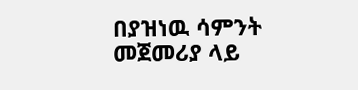በያዝነዉ ሳምንት መጀመሪያ ላይ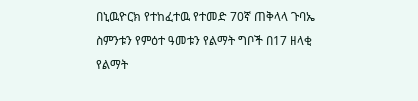በኒዉዮርክ የተከፈተዉ የተመድ 70ኛ ጠቅላላ ጉባኤ ስምንቱን የምዕተ ዓመቱን የልማት ግቦች በ17 ዘላቂ የልማት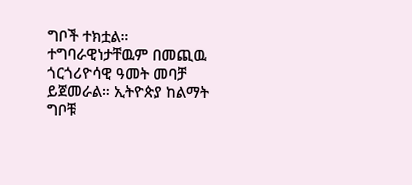ግቦች ተክቷል። ተግባራዊነታቸዉም በመጪዉ ጎርጎሪዮሳዊ ዓመት መባቻ ይጀመራል። ኢትዮጵያ ከልማት ግቦቹ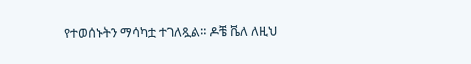የተወሰኑትን ማሳካቷ ተገለጿል። ዶቼ ቬለ ለዚህ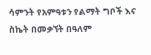ሳምንት የአምዓቱን የልማት ግቦች እና ስኬት በመቃኘት በዓለም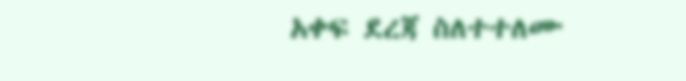አቀፍ ደረጃ ስለተተለሙ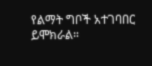የልማት ግቦች አተገባበር ይሞክራል።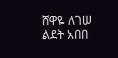ሸዋዬ ለገሠ
ልደት አበበ